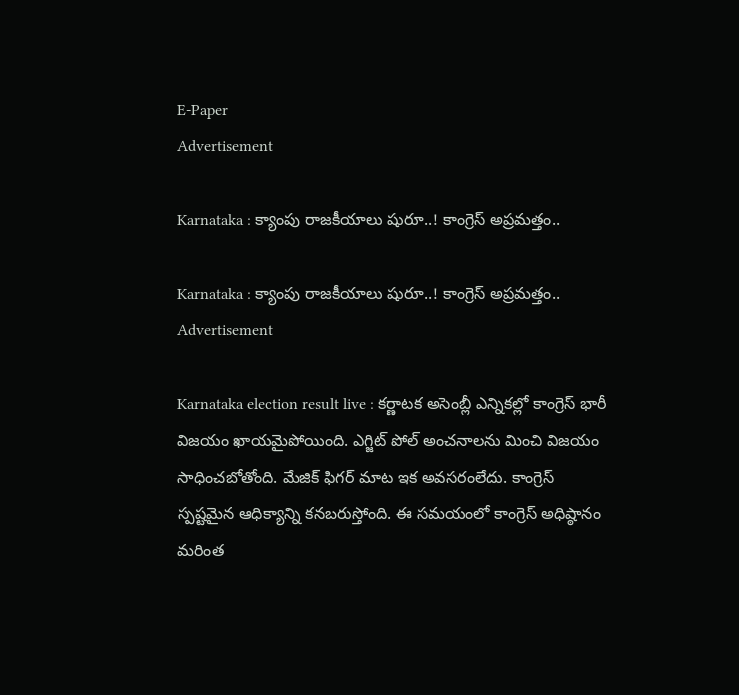E-Paper
Advertisement

Karnataka : క్యాంపు రాజకీయాలు షురూ..! కాంగ్రెస్ అప్రమత్తం..

Karnataka : క్యాంపు రాజకీయాలు షురూ..! కాంగ్రెస్ అప్రమత్తం..
Advertisement

Karnataka election result live : కర్ణాటక అసెంబ్లీ ఎన్నికల్లో కాంగ్రెస్ భారీ విజయం ఖాయమైపోయింది. ఎగ్జిట్ పోల్ అంచనాలను మించి విజయం సాధించబోతోంది. మేజిక్ ఫిగర్ మాట ఇక అవసరంలేదు. కాంగ్రెస్ స్పష్టమైన ఆధిక్యాన్ని కనబరుస్తోంది. ఈ సమయంలో కాంగ్రెస్ అధిష్ఠానం మరింత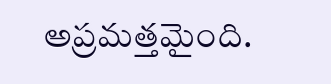అప్రమత్తమైంది.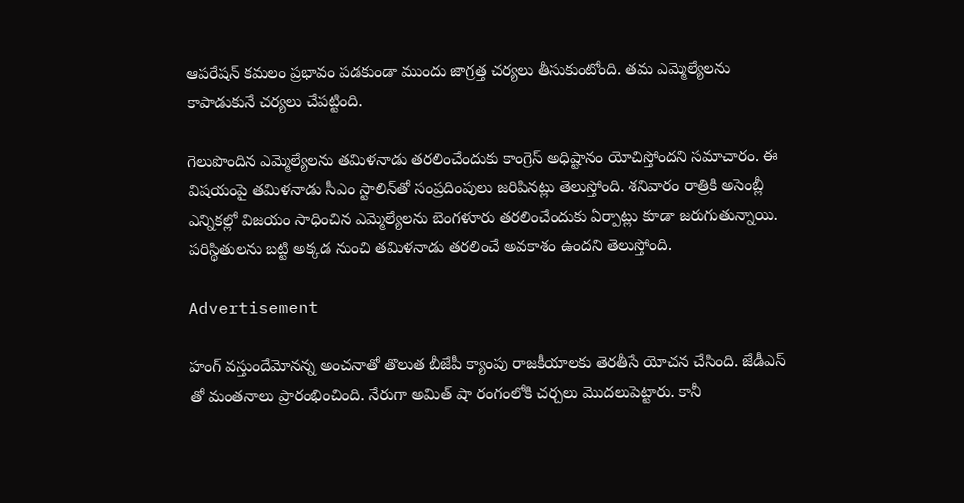ఆపరేషన్‌ కమలం ప్రభావం పడకుండా ముందు జాగ్రత్త చర్యలు తీసుకుంటోంది. తమ ఎమ్మెల్యేలను కాపాడుకునే చర్యలు చేపట్టింది.

గెలుపొందిన ఎమ్మెల్యేలను తమిళనాడు తరలించేందుకు కాంగ్రెస్ అధిష్టానం యోచిస్తోందని సమాచారం. ఈ విషయంపై తమిళనాడు సీఎం స్టాలిన్‌తో సంప్రదింపులు జరిపినట్లు తెలుస్తోంది. శనివారం రాత్రికి అసెంబ్లీ ఎన్నికల్లో విజయం సాధించిన ఎమ్మెల్యేలను బెంగళూరు తరలించేందుకు ఏర్పాట్లు కూడా జరుగుతున్నాయి. పరిస్థితులను బట్టి అక్కడ నుంచి తమిళనాడు తరలించే అవకాశం ఉందని తెలుస్తోంది.

Advertisement

హంగ్ వస్తుందేమోనన్న అంచనాతో తొలుత బీజేపీ క్యాంపు రాజకీయాలకు తెరతీసే యోచన చేసింది. జేడీఎస్ తో మంతనాలు ప్రారంభించింది. నేరుగా అమిత్ షా రంగంలోకి చర్చలు మొదలుపెట్టారు. కానీ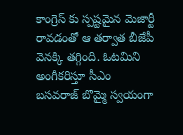కాంగ్రెస్ కు స్పష్టమైన మెజార్టీ రావడంతో ఆ తర్వాత బీజేపీ వెనక్కి తగ్గింది. ఓటమిని అంగీకరిస్తూ సీఎం బసవరాజ్ బొమ్మై స్వయంగా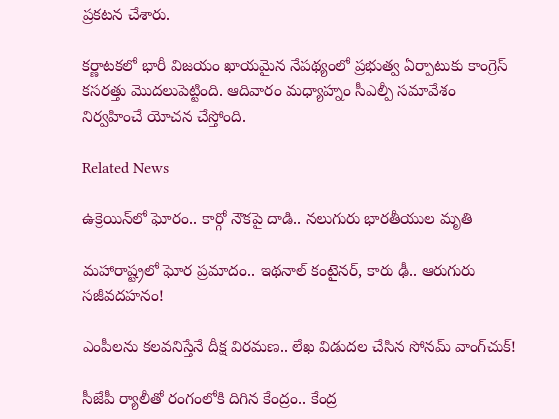ప్రకటన చేశారు.

కర్ణాటకలో భారీ విజయం ఖాయమైన నేపథ్యంలో ప్రభుత్వ ఏర్పాటుకు కాంగ్రెస్ కసరత్తు మొదలుపెట్టింది. ఆదివారం మధ్యాహ్నం సీఎల్పీ సమావేశం నిర్వహించే యోచన చేస్తోంది.

Related News

ఉక్రెయిన్‌లో ఘోరం.. కార్గో నౌకపై దాడి.. నలుగురు భారతీయుల మృతి

మహారాష్ట్రలో ఘోర ప్రమాదం.. ఇథనాల్ కంటైనర్, కారు ఢీ.. ఆరుగురు సజీవదహనం!

ఎంపీలను కలవనిస్తేనే దీక్ష విరమణ.. లేఖ విడుదల చేసిన సోనమ్ వాంగ్‌చుక్!

సీజేపీ ర్యాలీతో రంగంలోకి దిగిన కేంద్రం.. కేంద్ర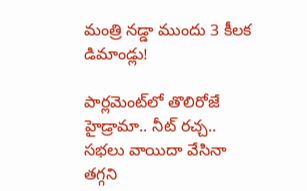మంత్రి నడ్డా ముందు 3 కీలక డిమాండ్లు!

పార్లమెంట్‌లో తొలిరోజే హైడ్రామా.. నీట్ రచ్చ.. సభలు వాయిదా వేసినా తగ్గని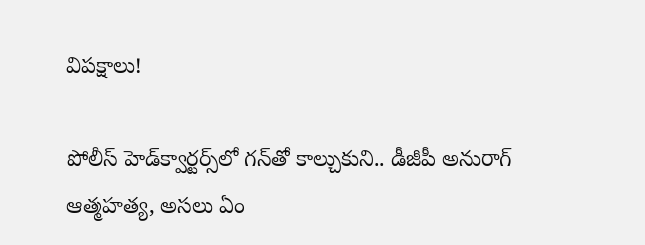విపక్షాలు!

పోలీస్ హెడ్‌క్వార్టర్స్‌లో గన్‌తో కాల్చుకుని.. డీజీపీ అనురాగ్‌ ఆత్మహత్య, అసలు ఏం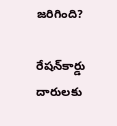జరిగింది?

రేషన్‌కార్డు దారులకు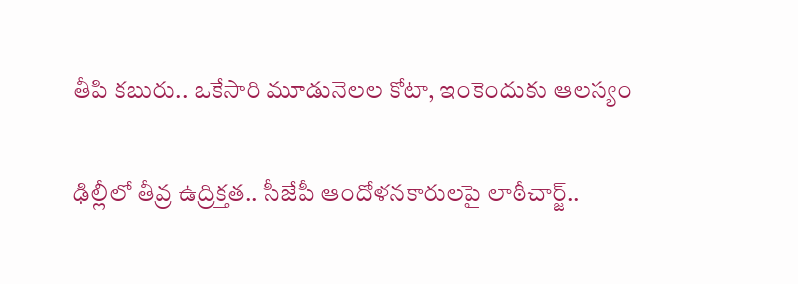తీపి కబురు.. ఒకేసారి మూడునెలల కోటా, ఇంకెందుకు ఆలస్యం

ఢిల్లీలో తీవ్ర ఉద్రిక్తత.. సీజేపీ ఆందోళనకారులపై లాఠీచార్జ్..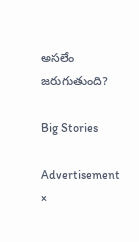అసలేం జరుగుతుంది?

Big Stories

Advertisement
×